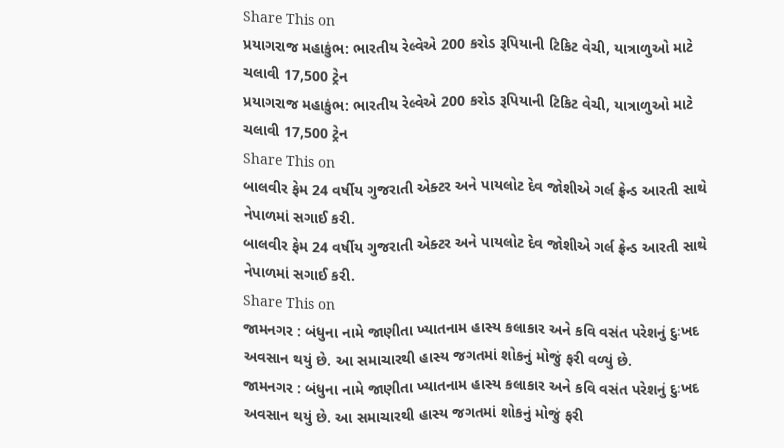Share This on
પ્રયાગરાજ મહાકુંભ: ભારતીય રેલ્વેએ 200 કરોડ રૂપિયાની ટિકિટ વેચી, યાત્રાળુઓ માટે ચલાવી 17,500 ટ્રેન
પ્રયાગરાજ મહાકુંભ: ભારતીય રેલ્વેએ 200 કરોડ રૂપિયાની ટિકિટ વેચી, યાત્રાળુઓ માટે ચલાવી 17,500 ટ્રેન
Share This on
બાલવીર ફેમ 24 વર્ષીય ગુજરાતી એક્ટર અને પાયલોટ દેવ જોશીએ ગર્લ ફ્રેન્ડ આરતી સાથે નેપાળમાં સગાઈ કરી.
બાલવીર ફેમ 24 વર્ષીય ગુજરાતી એક્ટર અને પાયલોટ દેવ જોશીએ ગર્લ ફ્રેન્ડ આરતી સાથે નેપાળમાં સગાઈ કરી.
Share This on
જામનગર : બંધુના નામે જાણીતા ખ્યાતનામ હાસ્ય કલાકાર અને કવિ વસંત પરેશનું દુઃખદ અવસાન થયું છે. આ સમાચારથી હાસ્ય જગતમાં શોકનું મોજું ફરી વળ્યું છે.
જામનગર : બંધુના નામે જાણીતા ખ્યાતનામ હાસ્ય કલાકાર અને કવિ વસંત પરેશનું દુઃખદ અવસાન થયું છે. આ સમાચારથી હાસ્ય જગતમાં શોકનું મોજું ફરી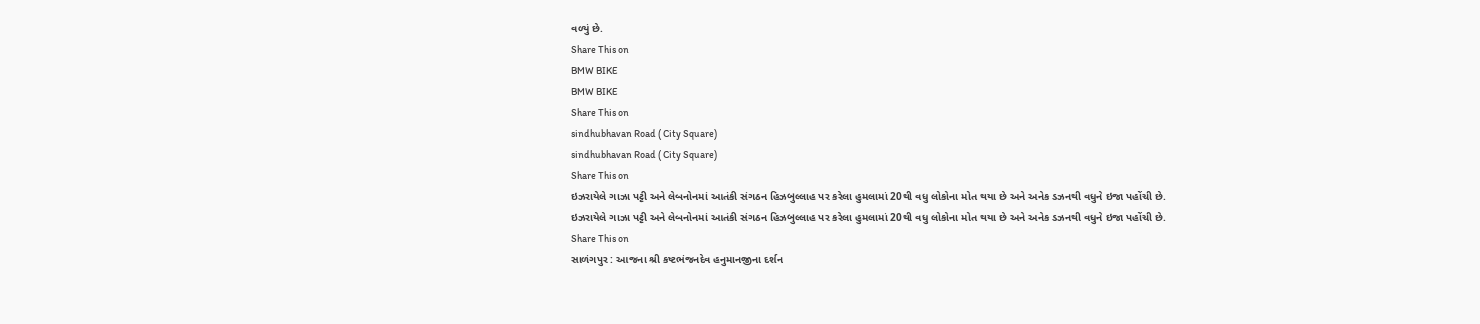વળ્યું છે.
Share This on
BMW BIKE
BMW BIKE
Share This on
sindhubhavan Road ( City Square)
sindhubhavan Road ( City Square)
Share This on
ઇઝરાયેલે ગાઝા પટ્ટી અને લેબનોનમાં આતંકી સંગઠન હિઝબુલ્લાહ પર કરેલા હુમલામાં 20થી વધુ લોકોના મોત થયા છે અને અનેક ડઝનથી વધુને ઇજા પહોંચી છે.
ઇઝરાયેલે ગાઝા પટ્ટી અને લેબનોનમાં આતંકી સંગઠન હિઝબુલ્લાહ પર કરેલા હુમલામાં 20થી વધુ લોકોના મોત થયા છે અને અનેક ડઝનથી વધુને ઇજા પહોંચી છે.
Share This on
સાળંગપુર : આજના શ્રી કષ્ટભંજનદેવ હનુમાનજીના દર્શન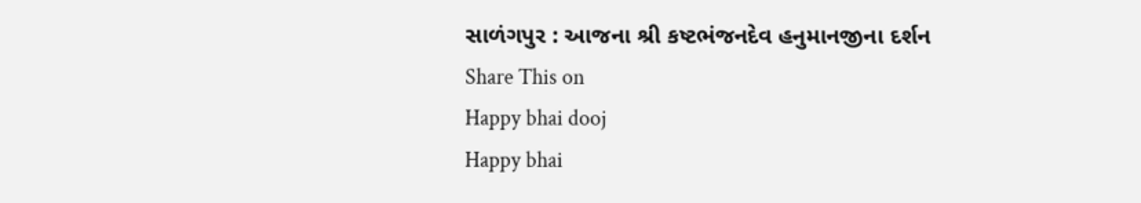સાળંગપુર : આજના શ્રી કષ્ટભંજનદેવ હનુમાનજીના દર્શન
Share This on
Happy bhai dooj
Happy bhai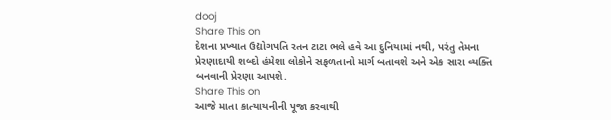dooj
Share This on
દેશના પ્રખ્યાત ઉદ્યોગપતિ રતન ટાટા ભલે હવે આ દુનિયામાં નથી, પરંતુ તેમના પ્રેરણાદાયી શબ્દો હંમેશા લોકોને સફળતાનો માર્ગ બતાવશે અને એક સારા વ્યક્તિ બનવાની પ્રેરણા આપશે.
Share This on
આજે માતા કાત્યાયનીની પૂજા કરવાથી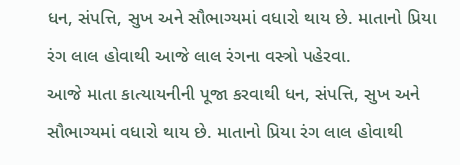ધન, સંપત્તિ, સુખ અને સૌભાગ્યમાં વધારો થાય છે. માતાનો પ્રિયા રંગ લાલ હોવાથી આજે લાલ રંગના વસ્ત્રો પહેરવા.
આજે માતા કાત્યાયનીની પૂજા કરવાથી ધન, સંપત્તિ, સુખ અને સૌભાગ્યમાં વધારો થાય છે. માતાનો પ્રિયા રંગ લાલ હોવાથી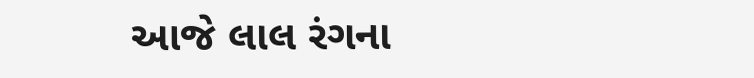આજે લાલ રંગના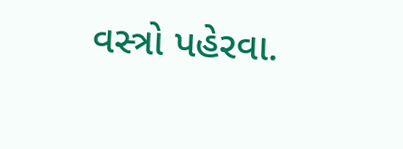વસ્ત્રો પહેરવા.